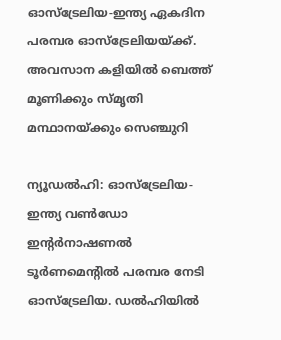ഓസ്‌ട്രേലിയ-ഇന്ത്യ ഏകദിന പരമ്പര ഓസ്‌ട്രേലിയയ്ക്ക്. അവസാന കളിയില്‍ ബെത്ത് മൂണിക്കും സ്മൃതി മന്ഥാനയ്ക്കും സെഞ്ചുറി

ന്യൂഡല്‍ഹി: ഓസ്‌ട്രേലിയ-ഇന്ത്യ വണ്‍ഡോ ഇന്റര്‍നാഷണല്‍ ടൂര്‍ണമെന്റില്‍ പരമ്പര നേടി ഓസ്‌ട്രേലിയ. ഡല്‍ഹിയില്‍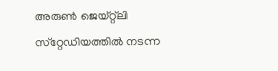അരുണ്‍ ജെയ്റ്റ്‌ലി സ്‌റ്റേഡിയത്തില്‍ നടന്ന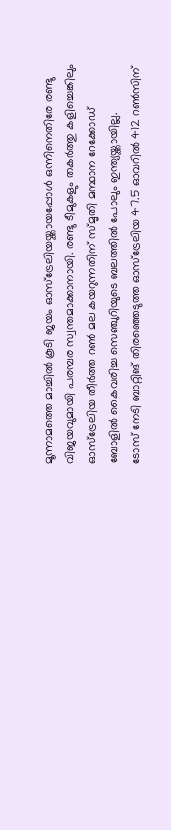മൂന്നാമത്തെ മാച്ചില്‍ കൂടി ജയം ഓസ്‌ട്രേലിയയ്ക്കായപ്പോള്‍ ഒന്നിനെതിരേ രണ്ടു വിജയവുമായി പരമ്പര സ്വന്തമാക്കാനായി. രണ്ടു ടീമുകളും തകര്‍ത്തു കളിച്ചെങ്കിലും ഓസ്‌ട്രേലിയ തീര്‍ത്ത റണ്‍ മല കയറുന്നതിന് സ്മൃതി മന്ഥാന റേക്കോഡ് ബോളില്‍ കൈവരിച്ച സെഞ്ചുറിയുടെ ബലത്തില്‍ പോലും ഇന്ത്യയ്ക്കായില്ല.
ടോസ് നേടി ബാറ്റിങ് തിരഞ്ഞെടുത്ത ഓസ്‌ട്രേലിയ 47.5 ഓവറില്‍ 412 റണ്‍സിന്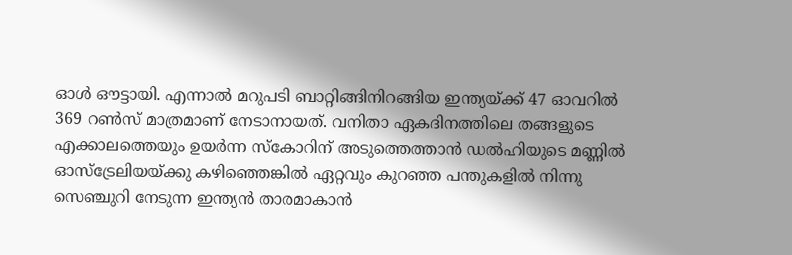ഓള്‍ ഔട്ടായി. എന്നാല്‍ മറുപടി ബാറ്റിങ്ങിനിറങ്ങിയ ഇന്ത്യയ്ക്ക് 47 ഓവറില്‍ 369 റണ്‍സ് മാത്രമാണ് നേടാനായത്. വനിതാ ഏകദിനത്തിലെ തങ്ങളുടെ എക്കാലത്തെയും ഉയര്‍ന്ന സ്‌കോറിന് അടുത്തെത്താന്‍ ഡല്‍ഹിയുടെ മണ്ണില്‍ ഓസ്‌ട്രേലിയയ്ക്കു കഴിഞ്ഞെങ്കില്‍ ഏറ്റവും കുറഞ്ഞ പന്തുകളില്‍ നിന്നു സെഞ്ചുറി നേടുന്ന ഇന്ത്യന്‍ താരമാകാന്‍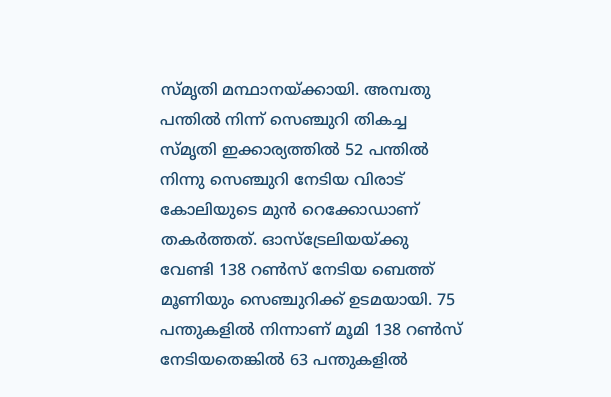സ്മൃതി മന്ഥാനയ്ക്കായി. അമ്പതു പന്തില്‍ നിന്ന് സെഞ്ചുറി തികച്ച സ്മൃതി ഇക്കാര്യത്തില്‍ 52 പന്തില്‍ നിന്നു സെഞ്ചുറി നേടിയ വിരാട് കോലിയുടെ മുന്‍ റെക്കോഡാണ് തകര്‍ത്തത്. ഓസ്‌ട്രേലിയയ്ക്കു വേണ്ടി 138 റണ്‍സ് നേടിയ ബെത്ത് മൂണിയും സെഞ്ചുറിക്ക് ഉടമയായി. 75 പന്തുകളില്‍ നിന്നാണ് മൂമി 138 റണ്‍സ് നേടിയതെങ്കില്‍ 63 പന്തുകളില്‍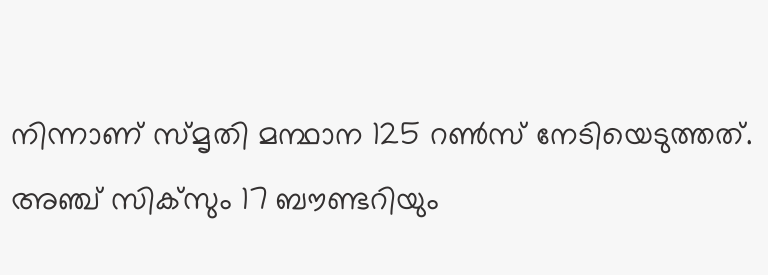നിന്നാണ് സ്മൃതി മന്ഥാന 125 റണ്‍സ് നേടിയെടുത്തത്. അഞ്ച് സിക്‌സും 17 ബൗണ്ടറിയും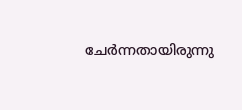ചേര്‍ന്നതായിരുന്നു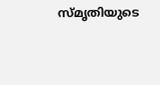സ്മൃതിയുടെ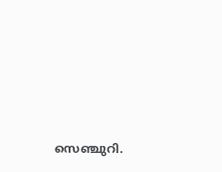സെഞ്ചുറി.